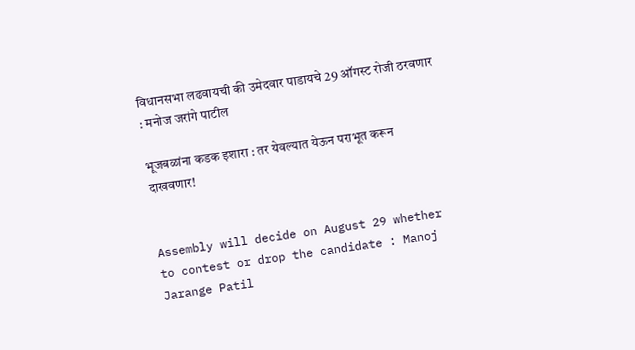विधानसभा लढवायची की उमेदवार पाडायचे 29 ऑगस्ट रोजी ठरवणार : मनोज जरांगे पाटील

भूजबळांना कडक इशारा : तर येवल्यात येऊन पराभूत करून दाखवणार!


Assembly will decide on August 29 whether to contest or drop the candidate : Manoj Jarange Patil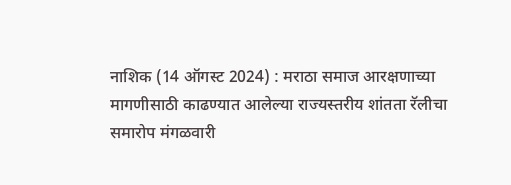नाशिक (14 ऑगस्ट 2024) : मराठा समाज आरक्षणाच्या मागणीसाठी काढण्यात आलेल्या राज्यस्तरीय शांतता रॅलीचा समारोप मंगळवारी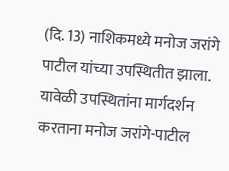(दि. 13) नाशिकमध्ये मनोज जरांगे पाटील यांच्या उपस्थितीत झाला. यावेळी उपस्थितांना मार्गदर्शन करताना मनोज जरांगे-पाटील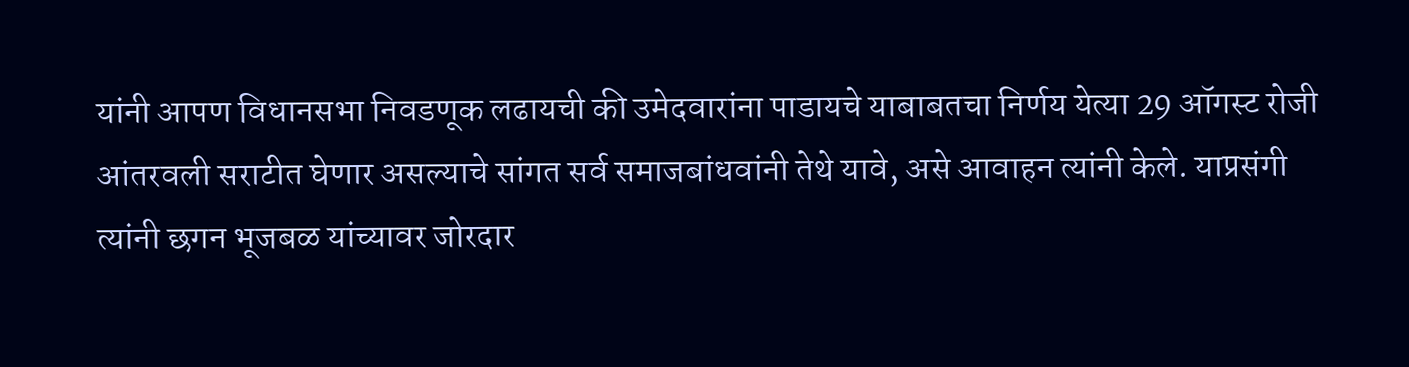यांनी आपण विधानसभा निवडणूक लढायची की उमेदवारांना पाडायचे याबाबतचा निर्णय येत्या 29 ऑगस्ट रोजी आंतरवली सराटीत घेणार असल्याचे सांगत सर्व समाजबांधवांनी तेथे यावे, असे आवाहन त्यांनी केले. याप्रसंगी त्यांनी छगन भूजबळ यांच्यावर जोरदार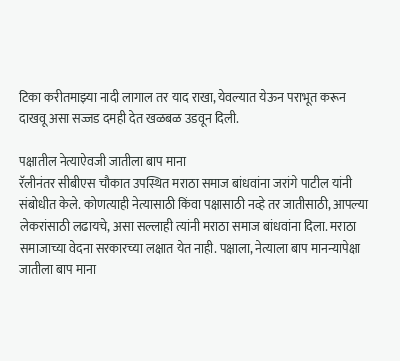टिका करीतमाझ्या नादी लागाल तर याद राखा, येवल्यात येऊन पराभूत करून दाखवू असा सज्जड दमही देत खळबळ उडवून दिली.

पक्षातील नेत्याऐवजी जातीला बाप माना
रॅलीनंतर सीबीएस चौकात उपस्थित मराठा समाज बांधवांना जरांगे पाटील यांनी संबोधीत केले. कोणत्याही नेत्यासाठी किंवा पक्षासाठी नव्हे तर जातीसाठी, आपल्या लेकरांसाठी लढायचे, असा सल्लाही त्यांनी मराठा समाज बांधवांना दिला. मराठा समाजाच्या वेदना सरकारच्या लक्षात येत नाही. पक्षाला, नेत्याला बाप मानन्यापेक्षा जातीला बाप माना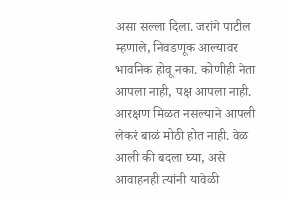असा सल्ला दिला. जरांगे पाटील म्हणाले, निवडणूक आल्यावर भावनिक होवू नका. कोणीही नेता आपला नाही, पक्ष आपला नाही. आरक्षण मिळत नसल्याने आपली लेकरं बाळं मोठी होत नाही. वेळ आली की बदला घ्या, असे आवाहनही त्यांनी यावेळी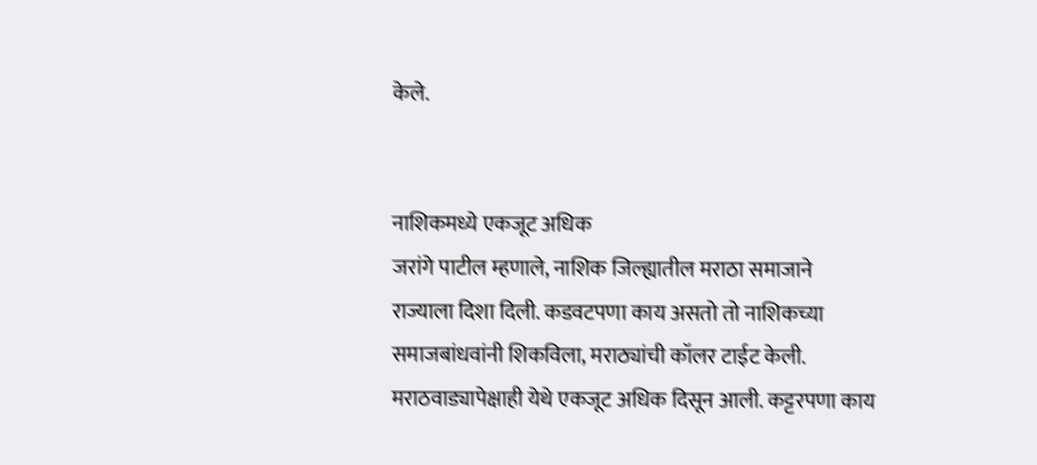केले.


नाशिकमध्ये एकजूट अधिक
जरांगे पाटील म्हणाले, नाशिक जिल्ह्यातील मराठा समाजाने राज्याला दिशा दिली. कडवटपणा काय असतो तो नाशिकच्या समाजबांधवांनी शिकविला, मराठ्यांची कॉलर टाईट केली. मराठवाड्यापेक्षाही येथे एकजूट अधिक दिसून आली. कट्टरपणा काय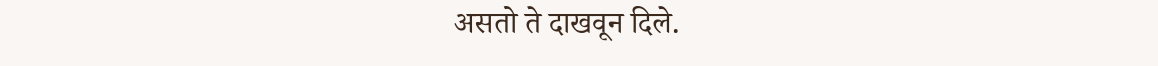असतो ते दाखवून दिले.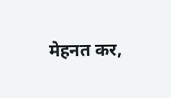मेहनत कर,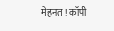मेहनत ! कॉपी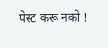पेस्ट करू नको !